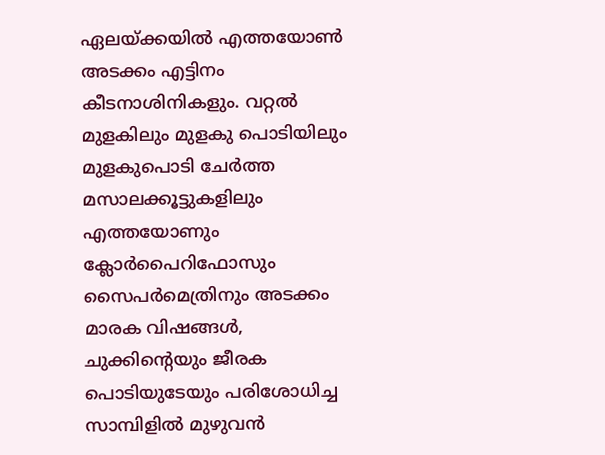ഏലയ്‌ക്കയില്‍ എത്തയോണ്‍ അടക്കം എട്ടിനം കീടനാശിനികളും. വറ്റല്‍ മുളകിലും മുളകു പൊടിയിലും മുളകുപൊടി ചേര്‍ത്ത മസാലക്കൂട്ടുകളിലും എത്തയോണും ക്ലോ‌ര്‍പൈറിഫോസും സൈപര്‍മെത്രിനും അടക്കം മാരക വിഷങ്ങള്‍, ചുക്കിന്റെയും ജീരക പൊടിയുടേയും പരിശോധിച്ച സാമ്പിളില്‍ മുഴുവന്‍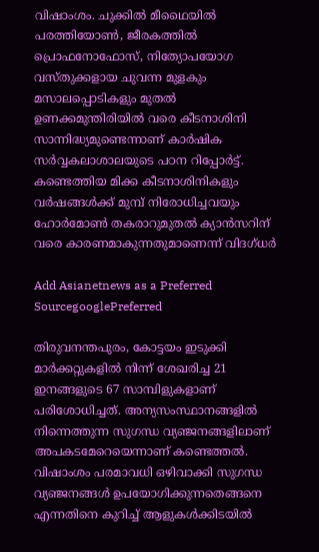വിഷാംശം. ചുക്കില്‍ മീഥൈയില്‍ പരത്തിയോണ്‍, ജീരകത്തില്‍ പ്രൊഫനോഫോസ്, നിത്യോപയോഗ വസ്തുക്കളായ ചുവന്ന മുളകും മസാലപ്പൊടികളും മുതല്‍ ഉണക്കമുന്തിരിയില്‍ വരെ കീടനാശിനി സാന്നിദ്ധ്യമുണ്ടെന്നാണ് കാര്‍ഷിക സര്‍വ്വകലാശാലയുടെ പഠന റിപ്പോര്‍ട്ട്. കണ്ടെത്തിയ മിക്ക കീടനാശിനികളും വര്‍ഷങ്ങള്‍ക്ക് മുമ്പ് നിരോധിച്ചവയും ഹോര്‍മോണ്‍ തകരാറുമുതല്‍ ക്യാന്‍സറിന് വരെ കാരണമാകുന്നതുമാണെന്ന് വിദഗ്ധര്‍

Add Asianetnews as a Preferred SourcegooglePreferred

തിരുവനന്തപുരം, കോട്ടയം ഇടുക്കി മാര്‍ക്കറ്റുകളില്‍ നിന്ന് ശേഖരിച്ച 21 ഇനങ്ങളുടെ 67 സാമ്പിളുകളാണ് പരിശോധിച്ചത്. അന്യസംസ്ഥാനങ്ങളില്‍ നിന്നെത്തുന്ന സുഗന്ധ വ്യഞ്ജനങ്ങളിലാണ് അപകടമേറെയെന്നാണ് കണ്ടെത്തല്‍. വിഷാംശം പരമാവധി ഒഴിവാക്കി സുഗന്ധ വ്യഞ്ജനങ്ങള്‍ ഉപയോഗിക്കുന്നതെങ്ങനെ എന്നതിനെ കുറിച്ച് ആളുകള്‍ക്കിടയില്‍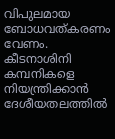വിപുലമായ ബോധവത്കരണം വേണം. കീടനാശിനി കമ്പനികളെ നിയന്ത്രിക്കാന്‍ ദേശീയതലത്തില്‍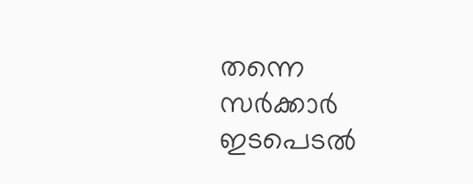തന്നെ സര്‍ക്കാര്‍ ഇടപെടല്‍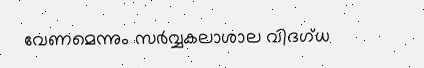വേണമെന്നും സര്‍വ്വകലാശാല വിദഗ്ധ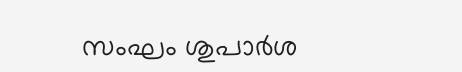സംഘം ശുപാര്‍ശ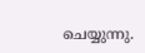ചെയ്യുന്നു.